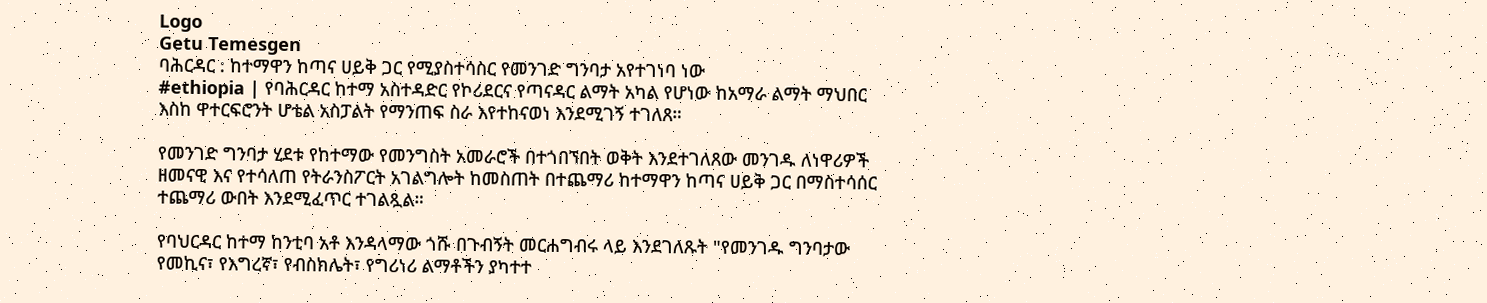Logo
Getu Temesgen
ባሕርዳር : ከተማዋን ከጣና ሀይቅ ጋር የሚያስተሳስር የመንገድ ግንባታ አየተገነባ ነው
#ethiopia | የባሕርዳር ከተማ አስተዳድር የኮሪደርና የጣናዳር ልማት አካል የሆነው ከአማራ ልማት ማህበር እስከ ዋተርፍሮንት ሆቴል አስፓልት የማንጠፍ ስራ እየተከናወነ እንደሚገኝ ተገለጸ።

የመንገድ ግንባታ ሂደቱ የከተማው የመንግስት አመራሮች በተጎበኘበት ወቅት እንደተገለጸው መንገዱ ለነዋሪዎች ዘመናዊ እና የተሳለጠ የትራንስፖርት አገልግሎት ከመስጠት በተጨማሪ ከተማዋን ከጣና ሀይቅ ጋር በማስተሳሰር ተጨማሪ ውበት እንደሚፈጥር ተገልጿል።

የባህርዳር ከተማ ከንቲባ አቶ እንዳላማው ጎሹ በጉብኝት መርሐግብሩ ላይ እንደገለጹት "የመንገዱ ግንባታው የመኪና፣ የእግረኛ፣ የብስክሌት፣ የግሪነሪ ልማቶችን ያካተተ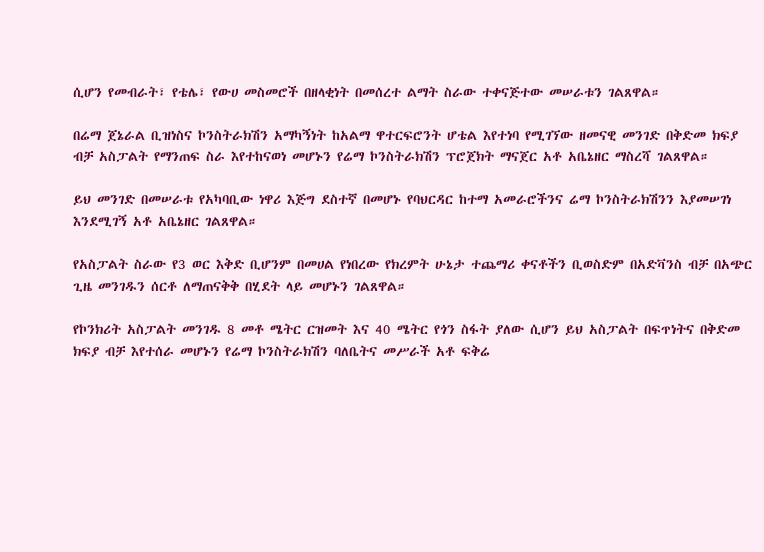ሲሆን የመብራት፣ የቴሌ፣ የውሀ መስመሮች በዘላቂነት በመሰረተ ልማት ስራው ተቀናጅተው መሠራቱን ገልጸዋል።

በሬማ ጀኔራል ቢዝነስና ኮንስትራክሽን አማካኝነት ከአልማ ዋተርፍሮንት ሆቴል እየተነባ የሚገኘው ዘመናዊ መንገድ በቅድመ ክፍያ ብቻ አስፓልት የማንጠፍ ስራ እየተከናወነ መሆኑን የሬማ ኮንስትራክሽን ፕሮጀክት ማናጀር አቶ አቤኔዘር ማስረሻ ገልጸዋል።

ይህ መንገድ በመሠራቱ የአካባቢው ነዋሪ እጅግ ደስተኛ በመሆኑ የባህርዳር ከተማ አመራሮችንና ሬማ ኮንስትራክሽንን እያመሠገነ እንደሚገኝ አቶ አቤኔዘር ገልጸዋል።

የአስፓልት ስራው የ3 ወር እቅድ ቢሆንም በመሀል የነበረው የክረምት ሁኔታ ተጨማሪ ቀናቶችን ቢወስድም በአድቫንስ ብቻ በአጭር ጊዜ መንገዱን ሰርቶ ለማጠናቅቅ በሂደት ላይ መሆኑን ገልጸዋል።

የኮንክሪት አስፓልት መንገዱ 8 መቶ ሜትር ርዝመት እና 40 ሜትር የጎን ስፋት ያለው ሲሆን ይህ አስፓልት በፍጥነትና በቅድመ ክፍያ ብቻ እየተሰራ መሆኑን የሬማ ኮንስትራክሽን ባለቤትና መሥራች አቶ ፍቅሬ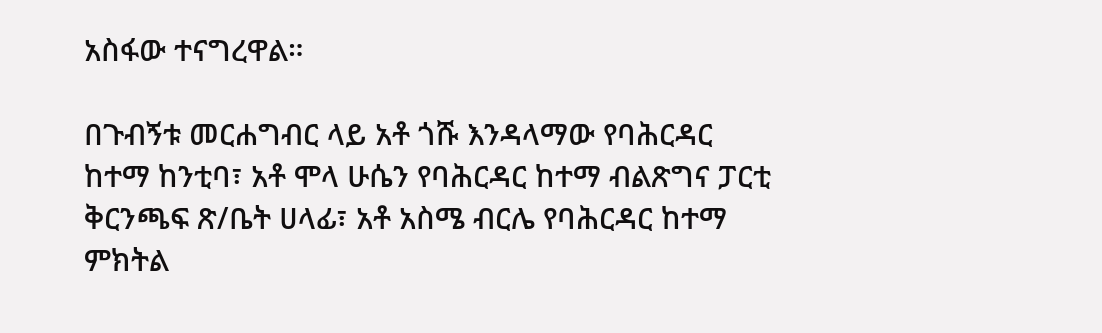አስፋው ተናግረዋል።

በጉብኝቱ መርሐግብር ላይ አቶ ጎሹ እንዳላማው የባሕርዳር ከተማ ከንቲባ፣ አቶ ሞላ ሁሴን የባሕርዳር ከተማ ብልጽግና ፓርቲ ቅርንጫፍ ጽ/ቤት ሀላፊ፣ አቶ አስሜ ብርሌ የባሕርዳር ከተማ ምክትል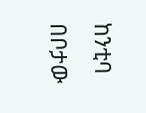ከንቲባ በቦታው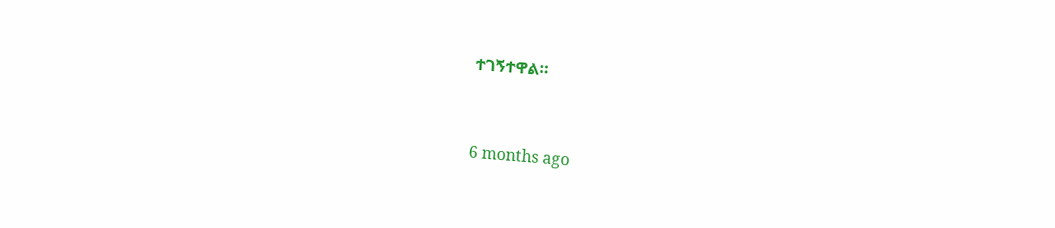ተገኝተዋል።



6 months ago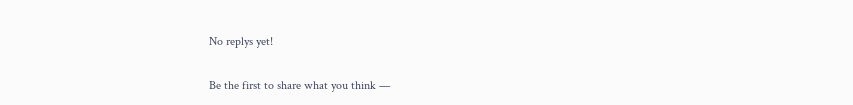No replys yet!

Be the first to share what you think —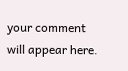your comment will appear here.